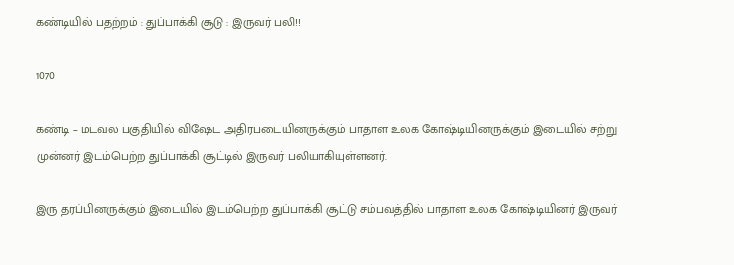கண்டியில் பதற்றம் : துப்பாக்கி சூடு : இருவர் பலி!!

1070

கண்டி – மடவல பகுதியில் விஷேட அதிரபடையினருக்கும் பாதாள உலக கோஷ்டியினருக்கும் இடையில் சற்று முன்னர் இடம்பெற்ற துப்பாக்கி சூட்டில் இருவர் பலியாகியுள்ளனர்.

இரு தரப்பினருக்கும் இடையில் இடம்பெற்ற துப்பாக்கி சூட்டு சம்பவத்தில் பாதாள உலக கோஷ்டியினர் இருவர்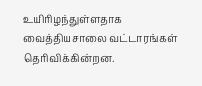உயிரிழந்துள்ளதாக வைத்தியசாலை வட்டாரங்கள் தெரிவிக்கின்றன.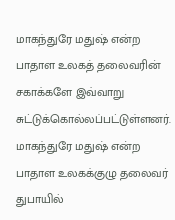மாகந்துரே மதுஷ் என்ற பாதாள உலகத் தலைவரின் சகாக்களே இவ்வாறு சுட்டுக்கொல்லப்பட்டுள்ளனர். மாகந்துரே மதுஷ் என்ற பாதாள உலகக்குழு தலைவர் துபாயில்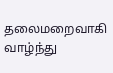தலைமறைவாகி வாழ்ந்து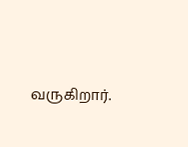வருகிறார்.